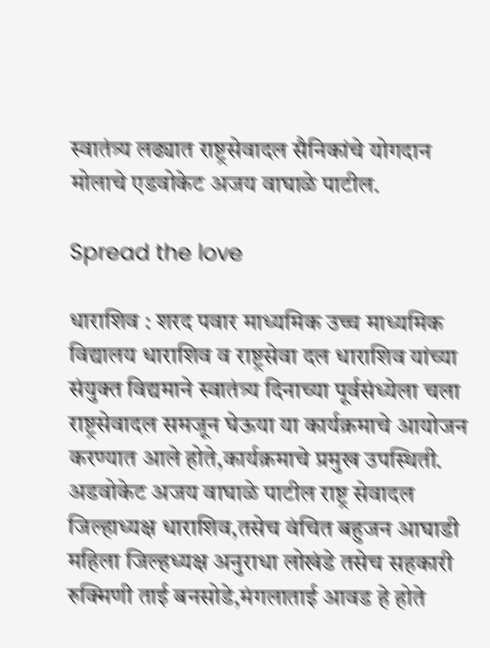स्वातंत्र्य लढ्यात राष्ट्रसेवादल सैनिकांचे योगदान मोलाचे एडवोकेट अजय वाघाळे पाटील.

Spread the love

धाराशिव : शरद पवार माध्यमिक उच्च माध्यमिक विद्यालय धाराशिव व राष्ट्रसेवा दल धाराशिव यांच्या संयुक्त विद्यमाने स्वातंत्र्य दिनाच्या पूर्वसंध्येला चला राष्ट्रसेवादल समजून घेऊया या कार्यक्रमाचे आयोजन करण्यात आले होते,कार्यक्रमाचे प्रमुख उपस्थिती. अडवोकेट अजय वाघाळे पाटील राष्ट्र सेवादल जिल्हाध्यक्ष धाराशिव,तसेच वंचित बहुजन आघाडी महिला जिल्हध्यक्ष अनुराधा लोखंडे तसेच सहकारी रुक्मिणी ताई बनसोडे,मंगलाताई आवड हे होते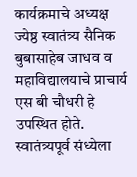कार्यक्रमाचे अध्यक्ष ज्येष्ठ स्वातंत्र्य सैनिक बुबासाहेब जाधव व महाविद्यालयाचे प्राचार्य एस बी चौधरी हे उपस्थित होते. स्वातंत्र्यपूर्व संध्येला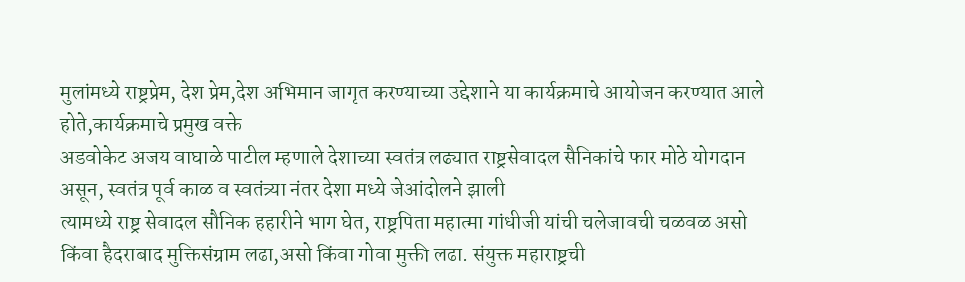मुलांमध्ये राष्ट्रप्रेम, देश प्रेम,देश अभिमान जागृत करण्याच्या उद्देशाने या कार्यक्रमाचे आयोजन करण्यात आले होते,कार्यक्रमाचे प्रमुख वक्ते
अडवोकेट अजय वाघाळे पाटील म्हणाले देशाच्या स्वतंत्र लढ्यात राष्ट्रसेवादल सैनिकांचे फार मोठे योगदान असून, स्वतंत्र पूर्व काळ व स्वतंत्र्या नंतर देशा मध्ये जेआंदोलने झाली
त्यामध्ये राष्ट्र सेवादल सौनिक हहारीने भाग घेत, राष्ट्रपिता महात्मा गांधीजी यांची चलेजावची चळवळ असो किंवा हैदराबाद मुक्तिसंग्राम लढा,असो किंवा गोवा मुक्ती लढा. संयुक्त महाराष्ट्रची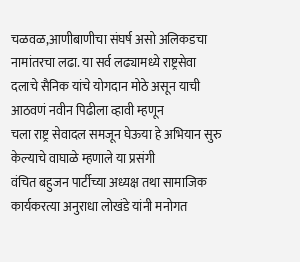चळवळ,आणीबाणीचा संघर्ष असो अलिकडचा नामांतरचा लढा. या सर्व लढ्यामध्ये राष्ट्रसेवा दलाचे सैनिक यांचे योगदान मोठे असून याची आठवणं नवीन पिढीला व्हावी म्हणून
चला राष्ट्र सेवादल समजून घेऊया हे अभियान सुरु केल्याचे वाघाळे म्हणाले या प्रसंगी
वंचित बहुजन पार्टीच्या अध्यक्ष तथा सामाजिक कार्यकरत्या अनुराधा लोखंडे यांनी मनोगत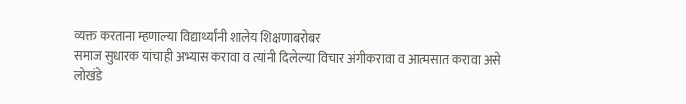व्यक्त करताना म्हणाल्या विद्यार्थ्यांनी शालेय शिक्षणाबरोबर
समाज सुधारक यांचाही अभ्यास करावा व त्यांनी दिलेल्या विचार अंगीकरावा व आत्मसात करावा असे लोखंडे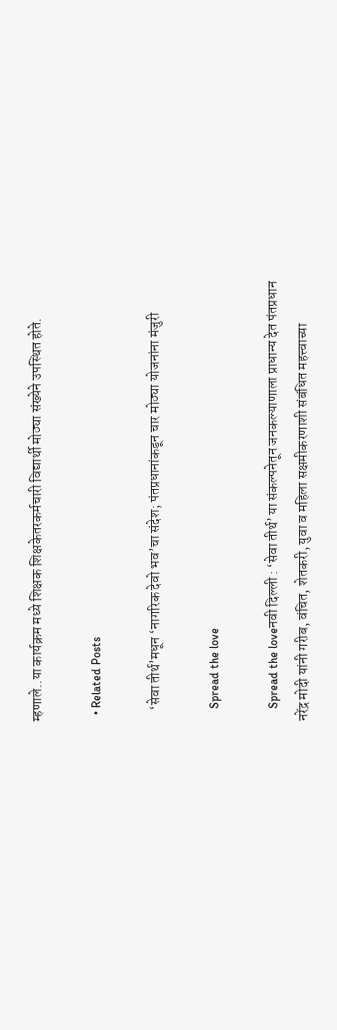म्हणाले..या कार्यक्रम मध्ये शिक्षक शिक्षकेतरकर्मचारी विद्यार्थी मोठ्या संख्येने उपस्थित होते.

  • Related Posts

    ‘सेवा तीर्थ’मधून ‘नागरिक देवो भव’चा संदेश; पंतप्रधानांकडून चार मोठ्या योजनांना मंजुरी

    Spread the love

    Spread the loveनवी दिल्ली : ‘सेवा तीर्थ’ या संकल्पनेतून जनकल्याणाला प्राधान्य देत पंतप्रधान नरेंद्र मोदी यांनी गरीब, वंचित, शेतकरी, युवा व महिला सक्षमीकरणाशी संबंधित महत्त्वाच्या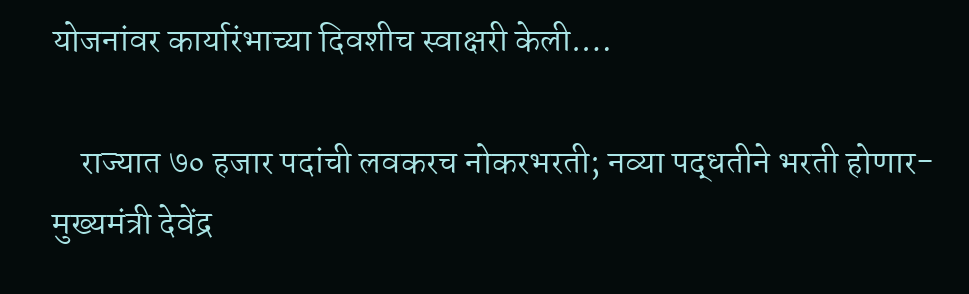योजनांवर कार्यारंभाच्या दिवशीच स्वाक्षरी केली.…

    राज्यात ७० हजार पदांची लवकरच नोकरभरती; नव्या पद्धतीने भरती होणार-मुख्यमंत्री देवेंद्र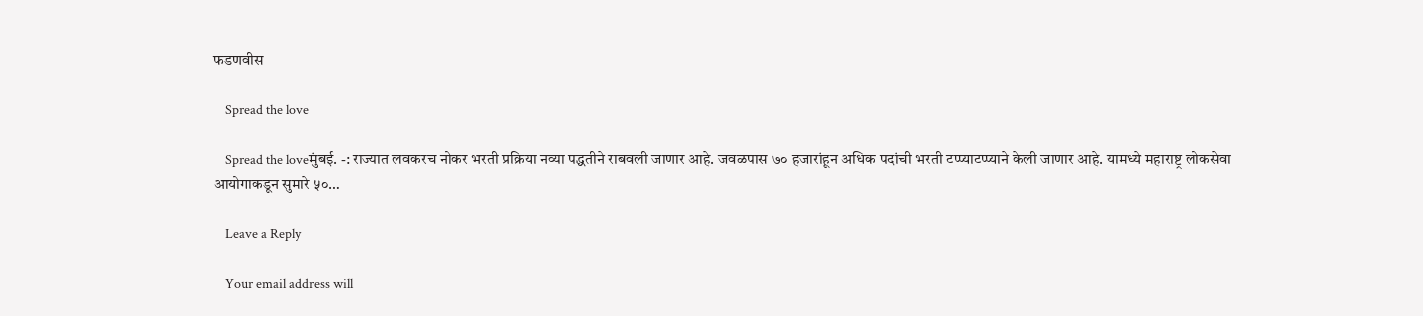फडणवीस

    Spread the love

    Spread the loveमुंबई. -: राज्यात लवकरच नोकर भरती प्रक्रिया नव्या पद्धतीने राबवली जाणार आहे. जवळपास ७० हजारांहून अधिक पदांची भरती टप्प्याटप्प्याने केली जाणार आहे. यामध्ये महाराष्ट्र लोकसेवा आयोगाकडून सुमारे ५०…

    Leave a Reply

    Your email address will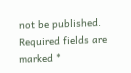not be published. Required fields are marked *